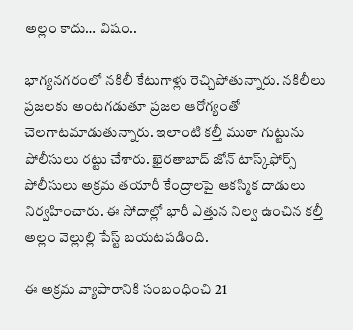అల్లం కాదు… విషం..

భాగ్య‌న‌గ‌రంలో న‌కిలీ కేటుగాళ్లు రెచ్చిపోతున్నారు. న‌కిలీలు ప్ర‌జ‌ల‌కు అంట‌గ‌డుతూ ప్రజల ఆరోగ్యంతో చెలగాటమాడుతున్నారు. ఇలాంటి కల్తీ ముఠా గుట్టును పోలీసులు రట్టు చేశారు. ఖైరతాబాద్ జోన్ టాస్క్‌ఫోర్స్ పోలీసులు అక్రమ తయారీ కేంద్రాలపై ఆకస్మిక దాడులు నిర్వహించారు. ఈ సోదాల్లో భారీ ఎత్తున నిల్వ ఉంచిన కల్తీ అల్లం వెల్లుల్లి పేస్ట్ బయటపడింది.

ఈ అక్రమ వ్యాపారానికి సంబంధించి 21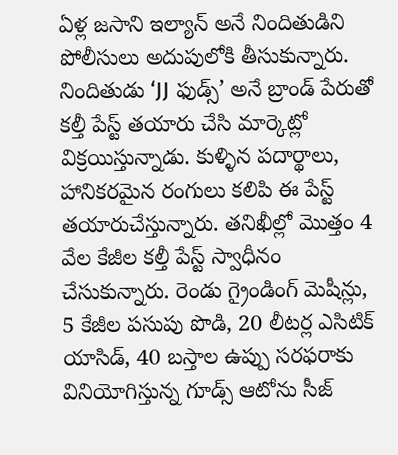ఏళ్ల జసాని ఇల్యాన్ అనే నిందితుడిని పోలీసులు అదుపులోకి తీసుకున్నారు. నిందితుడు ‘JJ ఫుడ్స్’ అనే బ్రాండ్ పేరుతో కల్తీ పేస్ట్ తయారు చేసి మార్కెట్లో విక్రయిస్తున్నాడు. కుళ్ళిన పదార్థాలు, హానికరమైన రంగులు కలిపి ఈ పేస్ట్ త‌యారుచేస్తున్నారు. తనిఖీల్లో మొత్తం 4 వేల కేజీల కల్తీ పేస్ట్‌ స్వాధీనం చేసుకున్నారు. రెండు గ్రైండింగ్ మెషీన్లు, 5 కేజీల పసుపు పొడి, 20 లీటర్ల ఎసిటిక్ యాసిడ్, 40 బస్తాల ఉప్పు సరఫరాకు వినియోగిస్తున్న గూడ్స్ ఆటోను సీజ్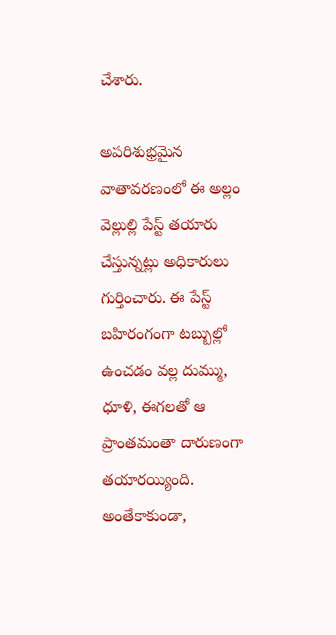చేశారు.

అప‌రిశుభ్ర‌మైన వాతావ‌ర‌ణంలో ఈ అల్లం వెల్లుల్లి పేస్ట్ త‌యారు చేస్తున్న‌ట్లు అధికారులు గుర్తించారు. ఈ పేస్ట్ బ‌హిరంగంగా ట‌బ్బుల్లో ఉంచ‌డం వ‌ల్ల దుమ్ము, ధూళి, ఈగ‌ల‌తో ఆ ప్రాంతమంతా దారుణంగా త‌యార‌య్యింది. అంతేకాకుండా,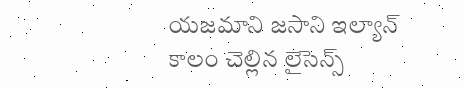య‌జ‌మాని జ‌సాని ఇల్యాన్ కాలం చెల్లిన లైసెన్స్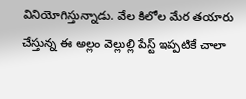వినియోగిస్తున్నాడు. వేల కిలోల మేర త‌యారు చేస్తున్న ఈ అల్లం వెల్లుల్లి పేస్ట్ ఇప్ప‌టికే చాలా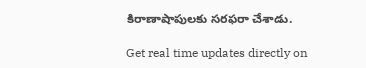కిరాణాషాపుల‌కు స‌ర‌ఫ‌రా చేశాడు.

Get real time updates directly on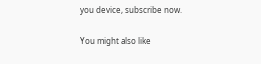you device, subscribe now.

You might also like